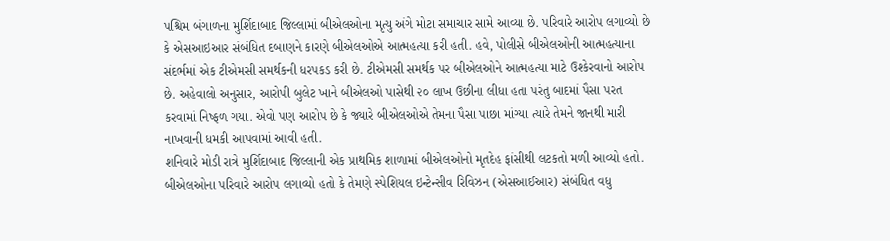પશ્ચિમ બંગાળના મુર્શિદાબાદ જિલ્લામાં બીએલઓના મૃત્યુ અંગે મોટા સમાચાર સામે આવ્યા છે. પરિવારે આરોપ લગાવ્યો છે કે એસઆઇઆર સંબંધિત દબાણને કારણે બીએલઓએ આત્મહત્યા કરી હતી. હવે, પોલીસે બીએલઓની આત્મહત્યાના સંદર્ભમાં એક ટીએમસી સમર્થકની ધરપકડ કરી છે. ટીએમસી સમર્થક પર બીએલઓને આત્મહત્યા માટે ઉશ્કેરવાનો આરોપ છે. અહેવાલો અનુસાર, આરોપી બુલેટ ખાને બીએલઓ પાસેથી ૨૦ લાખ ઉછીના લીધા હતા પરંતુ બાદમાં પૈસા પરત કરવામાં નિષ્ફળ ગયા. એવો પણ આરોપ છે કે જ્યારે બીએલઓએ તેમના પૈસા પાછા માંગ્યા ત્યારે તેમને જાનથી મારી નાખવાની ધમકી આપવામાં આવી હતી.
શનિવારે મોડી રાત્રે મુર્શિદાબાદ જિલ્લાની એક પ્રાથમિક શાળામાં બીએલઓનો મૃતદેહ ફાંસીથી લટકતો મળી આવ્યો હતો. બીએલઓના પરિવારે આરોપ લગાવ્યો હતો કે તેમણે સ્પેશિયલ ઇન્ટેન્સીવ રિવિઝન (એસઆઈઆર) સંબંધિત વધુ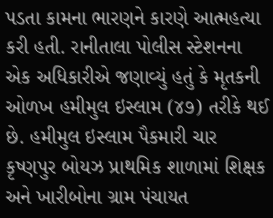પડતા કામના ભારણને કારણે આત્મહત્યા કરી હતી. રાનીતાલા પોલીસ સ્ટેશનના એક અધિકારીએ જણાવ્યું હતું કે મૃતકની ઓળખ હમીમુલ ઇસ્લામ (૪૭) તરીકે થઈ છે. હમીમુલ ઇસ્લામ પૈકમારી ચાર કૃષ્ણપુર બોયઝ પ્રાથમિક શાળામાં શિક્ષક અને ખારીબોના ગ્રામ પંચાયત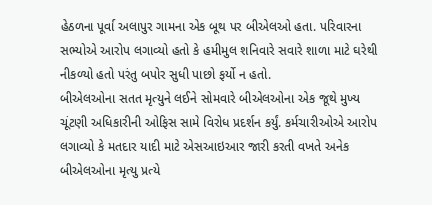હેઠળના પૂર્વા અલાપુર ગામના એક બૂથ પર બીએલઓ હતા. પરિવારના સભ્યોએ આરોપ લગાવ્યો હતો કે હમીમુલ શનિવારે સવારે શાળા માટે ઘરેથી નીકળ્યો હતો પરંતુ બપોર સુધી પાછો ફર્યો ન હતો.
બીએલઓના સતત મૃત્યુને લઈને સોમવારે બીએલઓના એક જૂથે મુખ્ય ચૂંટણી અધિકારીની ઓફિસ સામે વિરોધ પ્રદર્શન કર્યું. કર્મચારીઓએ આરોપ લગાવ્યો કે મતદાર યાદી માટે એસઆઇઆર જારી કરતી વખતે અનેક બીએલઓના મૃત્યુ પ્રત્યે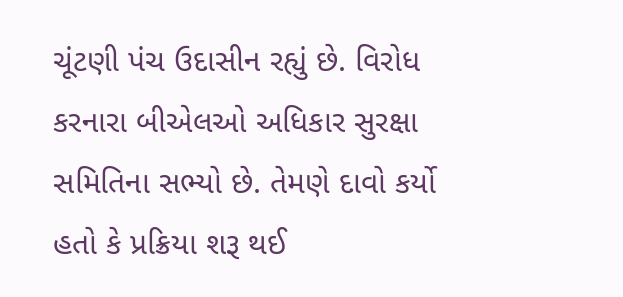ચૂંટણી પંચ ઉદાસીન રહ્યું છે. વિરોધ કરનારા બીએલઓ અધિકાર સુરક્ષા સમિતિના સભ્યો છે. તેમણે દાવો કર્યો હતો કે પ્રક્રિયા શરૂ થઈ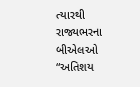ત્યારથી રાજ્યભરના બીએલઓ “અતિશય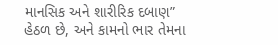માનસિક અને શારીરિક દબાણ” હેઠળ છે, અને કામનો ભાર તેમના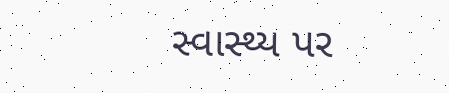સ્વાસ્થ્ય પર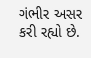ગંભીર અસર કરી રહ્યો છે.